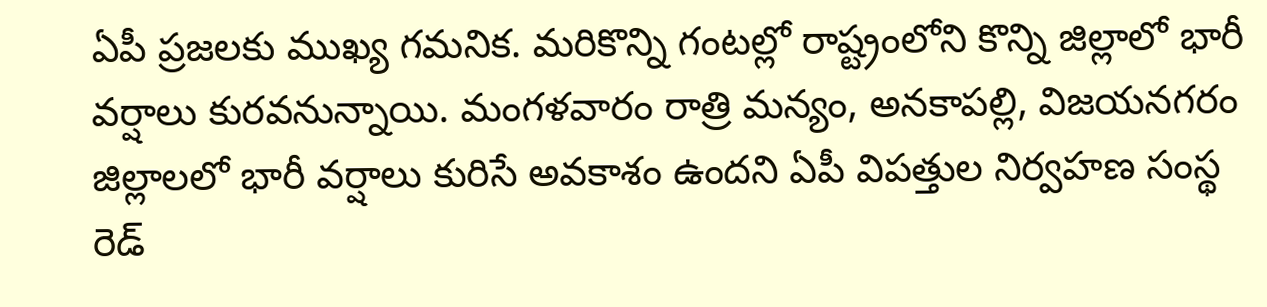ఏపీ ప్రజలకు ముఖ్య గమనిక. మరికొన్ని గంటల్లో రాష్ట్రంలోని కొన్ని జిల్లాలో భారీ వర్షాలు కురవనున్నాయి. మంగళవారం రాత్రి మన్యం, అనకాపల్లి, విజయనగరం జిల్లాలలో భారీ వర్షాలు కురిసే అవకాశం ఉందని ఏపీ విపత్తుల నిర్వహణ సంస్థ రెడ్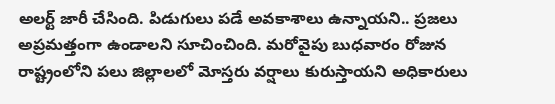అలర్ట్ జారీ చేసింది. పిడుగులు పడే అవకాశాలు ఉన్నాయని.. ప్రజలు అప్రమత్తంగా ఉండాలని సూచించింది. మరోవైపు బుధవారం రోజున రాష్ట్రంలోని పలు జిల్లాలలో మోస్తరు వర్షాలు కురుస్తాయని అధికారులు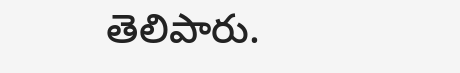తెలిపారు.